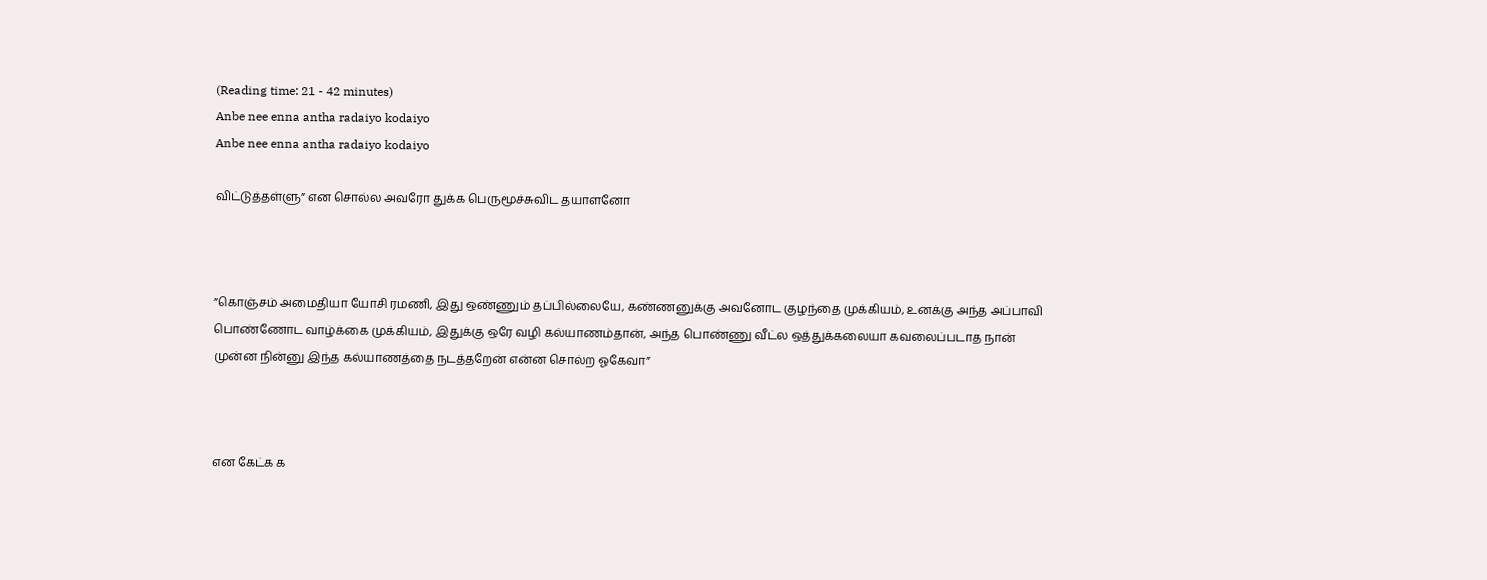(Reading time: 21 - 42 minutes)
Anbe nee enna antha radaiyo kodaiyo
Anbe nee enna antha radaiyo kodaiyo

விட்டுத்தள்ளு” என சொல்ல அவரோ துக்க பெருமூச்சுவிட தயாளனோ



”கொஞ்சம் அமைதியா யோசி ரமணி, இது ஒண்ணும் தப்பில்லையே, கண்ணனுக்கு அவனோட குழந்தை முக்கியம், உனக்கு அந்த அப்பாவி பொண்ணோட வாழ்க்கை முக்கியம், இதுக்கு ஒரே வழி கல்யாணம்தான், அந்த பொண்ணு வீட்ல ஒத்துக்கலையா கவலைப்படாத நான் முன்ன நின்னு இந்த கல்யாணத்தை நடத்தறேன் என்ன சொல்ற ஓகேவா”



என கேட்க க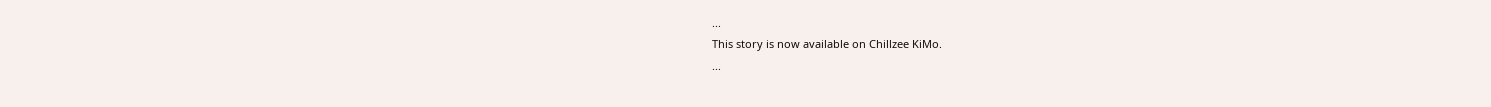...
This story is now available on Chillzee KiMo.
...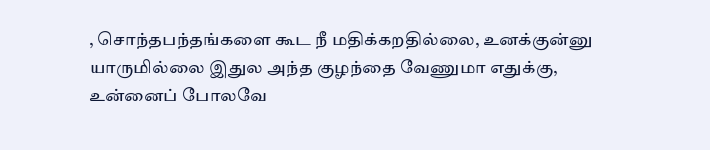, சொந்தபந்தங்களை கூட நீ மதிக்கறதில்லை, உனக்குன்னு யாருமில்லை இதுல அந்த குழந்தை வேணுமா எதுக்கு, உன்னைப் போலவே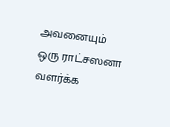அவனையும் ஒரு ராட்சஸனா வளர்க்க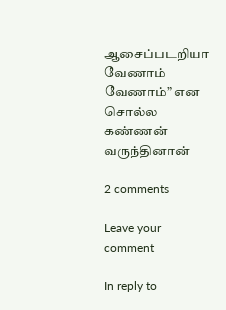ஆசைப்படறியா வேணாம் வேணாம்” என சொல்ல கண்ணன் வருந்தினான்

2 comments

Leave your comment

In reply to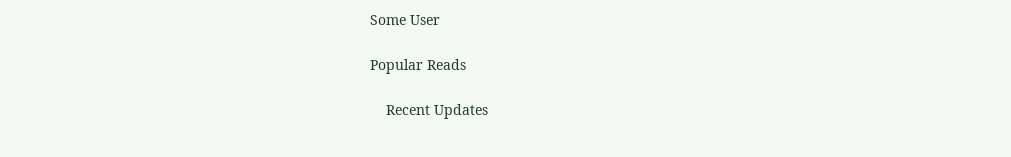Some User

Popular Reads

    Recent Updates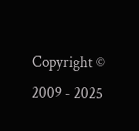Copyright © 2009 - 2025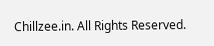Chillzee.in. All Rights Reserved.